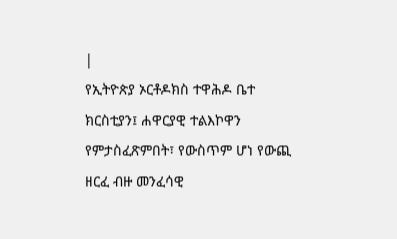|
የኢትዮጵያ ኦርቶዶክስ ተዋሕዶ ቤተ ክርስቲያን፤ ሐዋርያዊ ተልእኮዋን የምታስፈጽምበት፣ የውስጥም ሆነ የውጪ ዘርፈ ብዙ መንፈሳዊ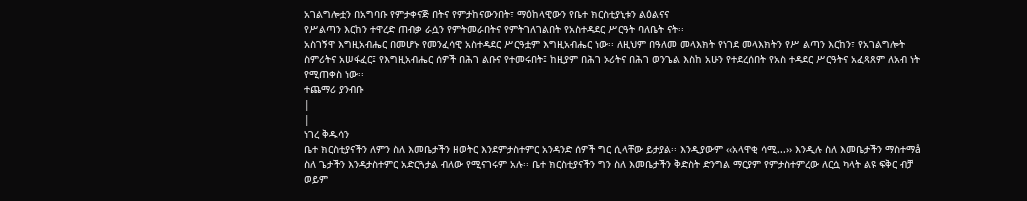አገልግሎቷን በአግባቡ የምታቀናጅ በትና የምታከናውንበት፣ ማዕከላዊውን የቤተ ክርስቲያኒቱን ልዕልናና
የሥልጣን እርከን ተዋረድ ጠብቃ ራሷን የምትመራበትና የምትገለገልበት የአስተዳደር ሥርዓት ባለቤት ናት፡፡
አስገኝዋ እግዚአብሔር በመሆኑ የመንፈሳዊ አስተዳደር ሥርዓቷም እግዚአብሔር ነው፡፡ ለዚህም በዓለመ መላእክት የነገደ መላእክትን የሥ ልጣን እርከን፣ የአገልግሎት ስምሪትና አሠፋፈር፤ የእግዚአብሔር ሰዎች በሕገ ልቡና የተመሩበት፤ ከዚያም በሕገ ኦሪትና በሕገ ወንጌል እስከ አሁን የተደረሰበት የአስ ተዳደር ሥርዓትና አፈጻጸም ለአብ ነት የሚጠቀስ ነው፡፡
ተጨማሪ ያንብቡ
|
|
ነገረ ቅዱሳን
ቤተ ክርስቲያናችን ለምን ስለ እመቤታችን ዘወትር እንደምታስተምር አንዳንድ ሰዎች ግር ሲላቸው ይታያል፡፡ እንዲያውም ‹‹አላዋቂ ሳሚ...›› እንዲሉ ስለ እመቤታችን ማስተማå ስለ ጌታችን እንዳታስተምር አድርጓታል ብለው የሚናገሩም አሉ፡፡ ቤተ ክርስቲያናችን ግን ስለ እመቤታችን ቅድስት ድንግል ማርያም የምታስተምረው ለርሷ ካላት ልዩ ፍቅር ብቻ ወይም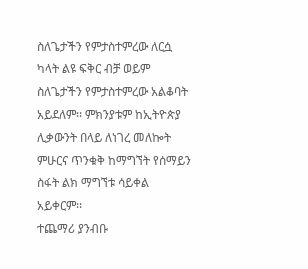ስለጌታችን የምታስተምረው ለርሷ ካላት ልዩ ፍቅር ብቻ ወይም ስለጌታችን የምታስተምረው አልቆባት አይደለም፡፡ ምክንያቱም ከኢትዮጵያ ሊቃውንት በላይ ለነገረ መለኰት ምሁርና ጥንቁቅ ከማግኘት የሰማይን ስፋት ልክ ማግኘቱ ሳይቀል አይቀርም፡፡
ተጨማሪ ያንብቡ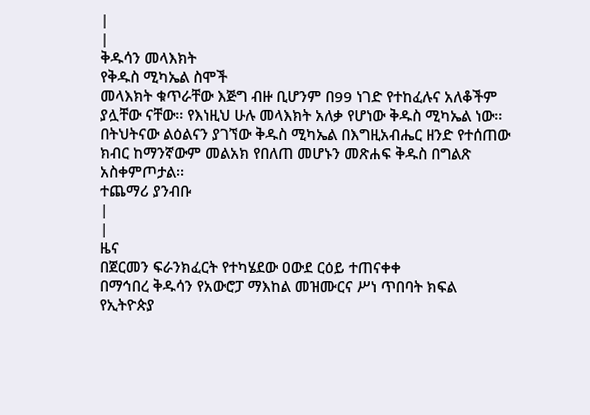|
|
ቅዱሳን መላእክት
የቅዱስ ሚካኤል ስሞች
መላእክት ቁጥራቸው እጅግ ብዙ ቢሆንም በ99 ነገድ የተከፈሉና አለቆችም ያሏቸው ናቸው፡፡ የእነዚህ ሁሉ መላእክት አለቃ የሆነው ቅዱስ ሚካኤል ነው፡፡ በትህትናው ልዕልናን ያገኘው ቅዱስ ሚካኤል በእግዚአብሔር ዘንድ የተሰጠው ክብር ከማንኛውም መልአክ የበለጠ መሆኑን መጽሐፍ ቅዱስ በግልጽ አስቀምጦታል፡፡
ተጨማሪ ያንብቡ
|
|
ዜና
በጀርመን ፍራንክፈርት የተካሄደው ዐውደ ርዕይ ተጠናቀቀ
በማኅበረ ቅዱሳን የአውሮፓ ማእከል መዝሙርና ሥነ ጥበባት ክፍል
የኢትዮጵያ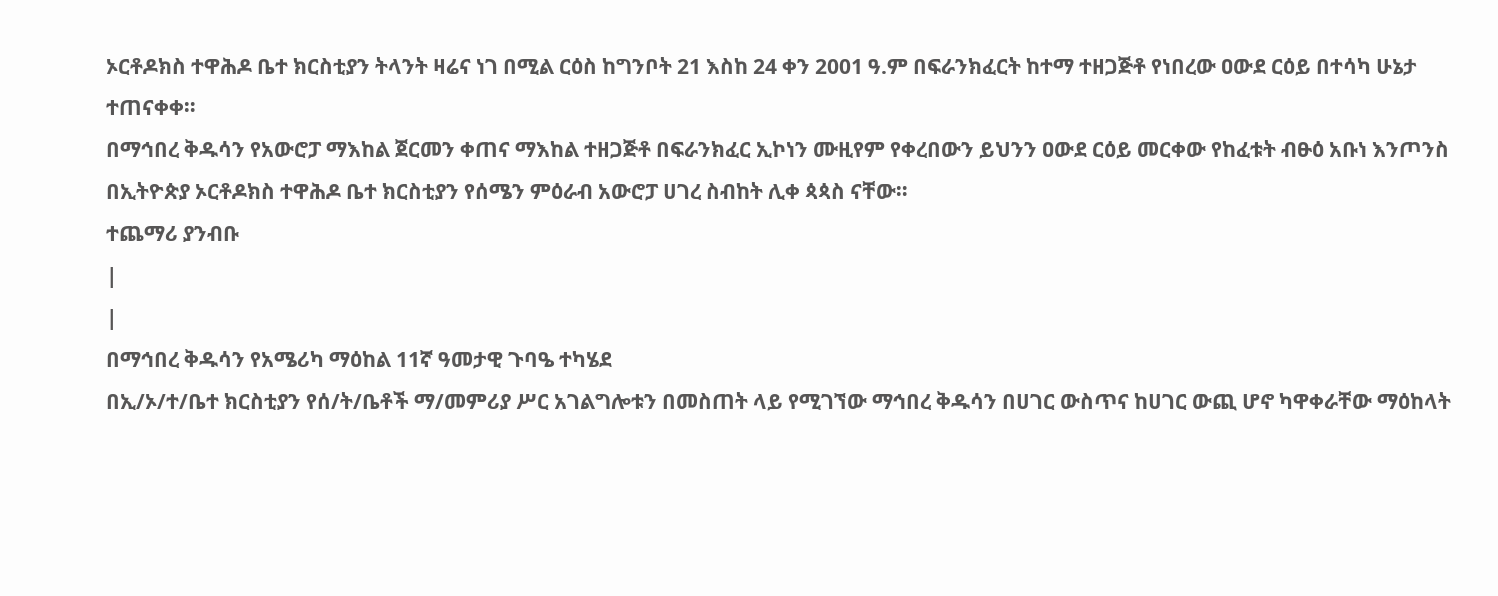ኦርቶዶክስ ተዋሕዶ ቤተ ክርስቲያን ትላንት ዛሬና ነገ በሚል ርዕስ ከግንቦት 21 እስከ 24 ቀን 2001 ዓ.ም በፍራንክፈርት ከተማ ተዘጋጅቶ የነበረው ዐውደ ርዕይ በተሳካ ሁኔታ ተጠናቀቀ።
በማኅበረ ቅዱሳን የአውሮፓ ማእከል ጀርመን ቀጠና ማእከል ተዘጋጅቶ በፍራንክፈር ኢኮነን ሙዚየም የቀረበውን ይህንን ዐውደ ርዕይ መርቀው የከፈቱት ብፁዕ አቡነ እንጦንስ በኢትዮጵያ ኦርቶዶክስ ተዋሕዶ ቤተ ክርስቲያን የሰሜን ምዕራብ አውሮፓ ሀገረ ስብከት ሊቀ ጳጳስ ናቸው።
ተጨማሪ ያንብቡ
|
|
በማኅበረ ቅዱሳን የአሜሪካ ማዕከል 11ኛ ዓመታዊ ጉባዔ ተካሄደ
በኢ/ኦ/ተ/ቤተ ክርስቲያን የሰ/ት/ቤቶች ማ/መምሪያ ሥር አገልግሎቱን በመስጠት ላይ የሚገኘው ማኅበረ ቅዱሳን በሀገር ውስጥና ከሀገር ውጪ ሆኖ ካዋቀራቸው ማዕከላት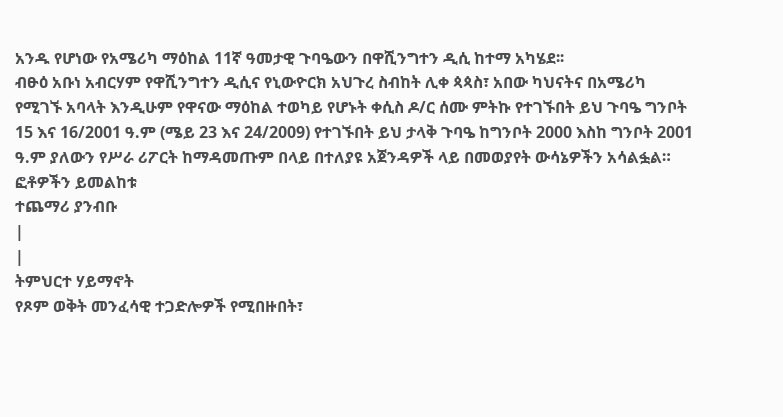አንዱ የሆነው የአሜሪካ ማዕከል 11ኛ ዓመታዊ ጉባዔውን በዋሺንግተን ዲሲ ከተማ አካሄደ፡፡
ብፁዕ አቡነ አብርሃም የዋሺንግተን ዲሲና የኒውዮርክ አህጉረ ስብከት ሊቀ ጳጳስ፣ አበው ካህናትና በአሜሪካ የሚገኙ አባላት እንዲሁም የዋናው ማዕከል ተወካይ የሆኑት ቀሲስ ዶ/ር ሰሙ ምትኩ የተገኙበት ይህ ጉባዔ ግንቦት 15 እና 16/2001 ዓ.ም (ሜይ 23 እና 24/2009) የተገኙበት ይህ ታላቅ ጉባዔ ከግንቦት 2000 እስከ ግንቦት 2001 ዓ.ም ያለውን የሥራ ሪፖርት ከማዳመጡም በላይ በተለያዩ አጀንዳዎች ላይ በመወያየት ውሳኔዎችን አሳልፏል። ፎቶዎችን ይመልከቱ
ተጨማሪ ያንብቡ
|
|
ትምህርተ ሃይማኖት
የጾም ወቅት መንፈሳዊ ተጋድሎዎች የሚበዙበት፣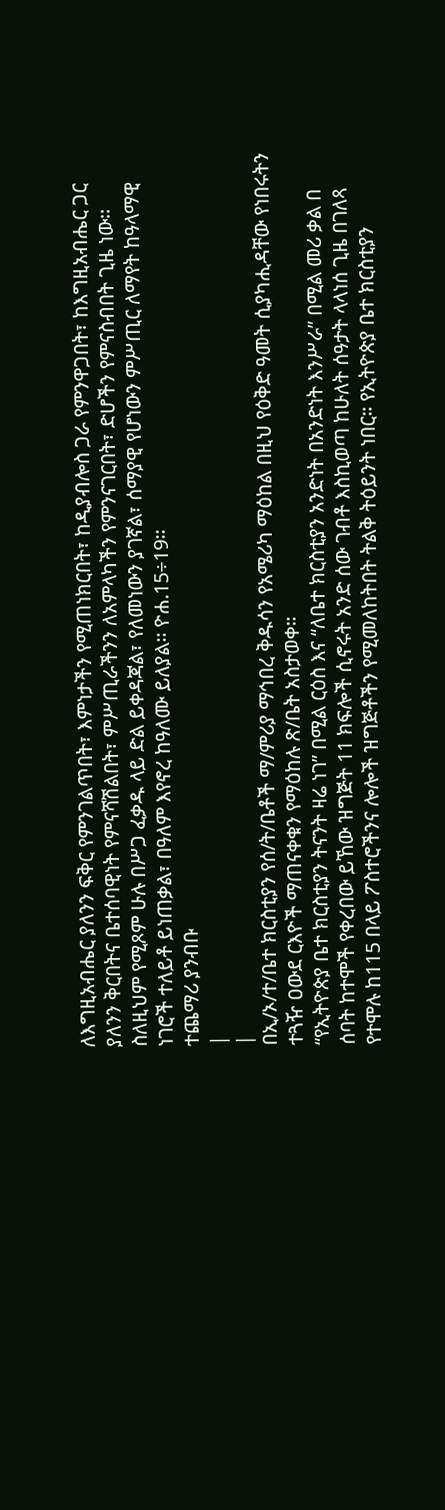ለእግዚአብሔር ያለንን ፍቅር የምንገልጥበት፣ እምነታችን የሚጠነክርበት፣ ከዲያብሎስ ጋራ የምንዋጋበት፣ ከእግዚአብሔር ጋር ያለንን ቅርበትና ቤተሰባዊነት የምናሻሽልበት፣ ምሥጢራችንን ለአምላካችን የምንናገርበት፣ ድሆችን የምናስብበት ጊዜ ነው፡፡ ስለዚህም የሚጾም ሁሉ በሥጋ ፈቃዱ ላይ ድል ይቀዳጃል፣ የለመነውን ያገኛል፣ ሰማያዊ የሆነውን ምሥጢር ለማየት ከዓላማዊ ነገሮች ተለይቶ ይነጠቃል፣ በዓለም እየኖረ ከዓለሙ ይለያል፡፡ ዮሐ.15÷19፡፡
ተጨማሪ ያንብቡ
|
|
በኢ/ኦ/ተ/ቤተ ክርስቲያን የሰ/ት/ቤቶች ማ/ምሪያ ማኅበረ ቅዱሳን የአሜሪካ ማዕከል በዚህ የዕቅድ ዓመት ሲያካሒዳቸው የነበሩትን ተጓዥ ዐውደ ርእዮች ማጠናቀቁን የማዕከሉ ጽ/ቤት አስታወቀ።
“የኢትዮጵያ ቤተ ክርስቲያን ትናንት ዛሬ ነገ” በሚል ርዕስ እና “ለቤተ ክርስቲያን አንድነት በአንድነት እንሥራ” በሚል መሪ ቃል በ ሰባት ከተሞች የቀረበው ይኸው ዝግጅት 11 ክፍሎች ሲኖሩት አንድ ሰው ገብቶ እስኪወጣ ከሁለት ሰዓታት ላላነሰ ጊዜ በገለጻ የተሞሉ ከ115 በላይ ፖስተሮችንና ሎሎች ዝግጅቶችን የሚመለከትበት ትልቅ ትዕይንት ነበር። የኢትዮጵያ ቤተ ክርስቲያን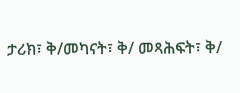ታሪክ፣ ቅ/መካናት፣ ቅ/ መጻሕፍት፣ ቅ/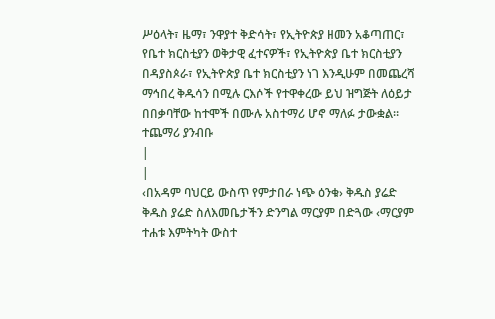ሥዕላት፣ ዜማ፣ ንዋያተ ቅድሳት፣ የኢትዮጵያ ዘመን አቆጣጠር፣ የቤተ ክርስቲያን ወቅታዊ ፈተናዎች፣ የኢትዮጵያ ቤተ ክርስቲያን በዳያስጶራ፣ የኢትዮጵያ ቤተ ክርስቲያን ነገ እንዲሁም በመጨረሻ ማኅበረ ቅዱሳን በሚሉ ርእሶች የተዋቀረው ይህ ዝግጅት ለዕይታ በበቃባቸው ከተሞች በሙሉ አስተማሪ ሆኖ ማለፉ ታውቋል።
ተጨማሪ ያንብቡ
|
|
‹በአዳም ባህርይ ውስጥ የምታበራ ነጭ ዕንቁ› ቅዱስ ያሬድ
ቅዱስ ያሬድ ስለእመቤታችን ድንግል ማርያም በድጓው ‹ማርያም ተሐቱ እምትካት ውስተ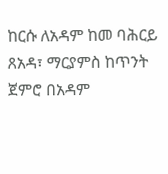ከርሱ ለአዳም ከመ ባሕርይ ጸአዳ፣ ማርያምስ ከጥንት ጀምሮ በአዳም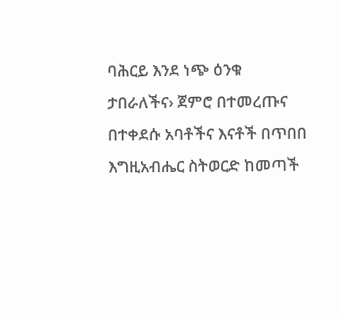ባሕርይ እንደ ነጭ ዕንቁ ታበራለችና› ጀምሮ በተመረጡና በተቀደሱ አባቶችና እናቶች በጥበበ እግዚአብሔር ስትወርድ ከመጣች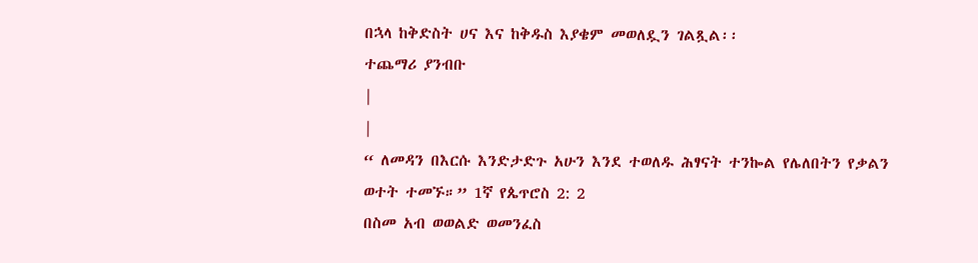በኋላ ከቅድስት ሀና እና ከቅዱስ እያቄም መወለዷን ገልጿል፡፡
ተጨማሪ ያንብቡ
|
|
“ ለመዳን በእርሱ እንድታድጉ አሁን እንደ ተወለዱ ሕፃናት ተንኰል የሌለበትን የቃልን ወተት ተመኙ።” 1ኛ የጴጥሮስ 2: 2
በስመ አብ ወወልድ ወመንፈስ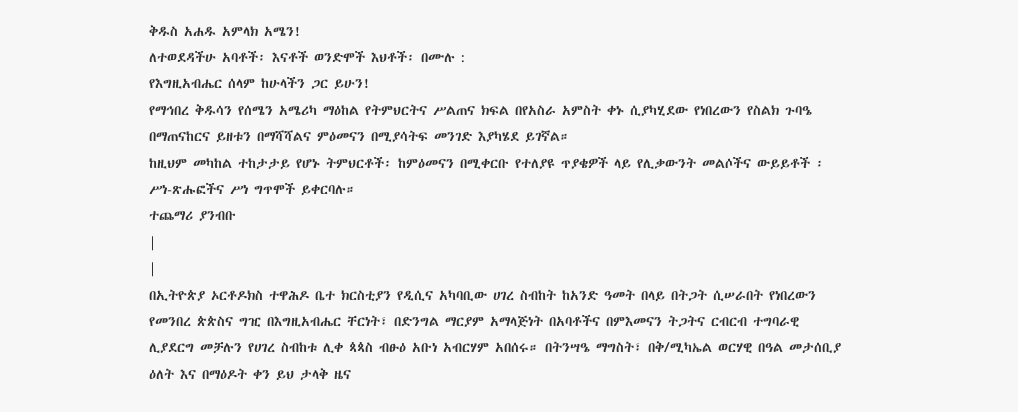ቅዱስ አሐዱ አምላክ አሜን!
ለተወደዳችሁ አባቶች፡ እናቶች ወንድሞች እህቶች፡ በሙሉ :
የእግዚአብሔር ሰላም ከሁላችን ጋር ይሁን!
የማኅበረ ቅዱሳን የሰሜን አሜሪካ ማዕከል የትምህርትና ሥልጠና ክፍል በየአስራ አምስት ቀኑ ሲያካሂደው የነበረውን የስልክ ጉባዔ በማጠናከርና ይዘቱን በማሻሻልና ምዕመናን በሚያሳትፍ መንገድ እያካሄደ ይገኛል።
ከዚህም መካከል ተከታታይ የሆኑ ትምህርቶች፡ ከምዕመናን በሚቀርቡ የተለያዩ ጥያቄዎች ላይ የሊቃውንት መልሶችና ውይይቶች ፡ሥነ-ጽሑፎችና ሥነ ግጥሞች ይቀርባሉ።
ተጨማሪ ያንብቡ
|
|
በኢትዮጵያ ኦርቶዶክስ ተዋሕዶ ቤተ ክርስቲያን የዲሲና አካባቢው ሀገረ ስብከት ከአንድ ዓመት በላይ በትጋት ሲሠራበት የነበረውን የመንበረ ጵጵስና ግዢ በእግዚአብሔር ቸርነት፣ በድንግል ማርያም አማላጅነት በአባቶችና በምእመናን ትጋትና ርብርብ ተግባራዊ ሊያደርግ መቻሉን የሀገረ ስብከቱ ሊቀ ጳጳስ ብፁዕ አቡነ አብርሃም አበሰሩ። በትንሣዔ ማግስት፣ በቅ/ሚካኤል ወርሃዊ በዓል መታሰቢያ ዕለት እና በማዕዶት ቀን ይህ ታላቅ ዜና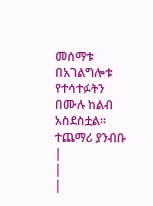መሰማቱ በአገልግሎቱ የተሳተፉትን በሙሉ ከልብ አስደስቷል።
ተጨማሪ ያንብቡ
|
|
|